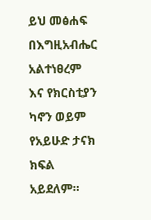ይህ መፅሐፍ በእግዚአብሔር አልተነፀረም እና የክርስቲያን ካኖን ወይም የአይሁድ ታናክ ክፍል አይደለም።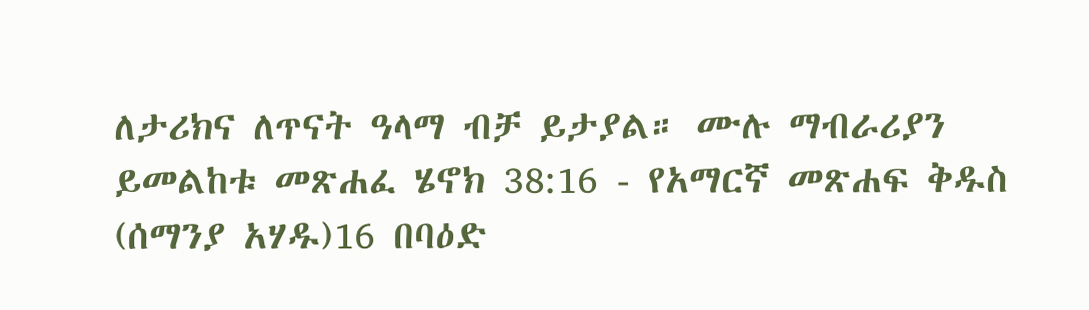ለታሪክና ለጥናት ዓላማ ብቻ ይታያል። ሙሉ ማብራሪያን ይመልከቱ መጽሐፈ ሄኖክ 38:16 - የአማርኛ መጽሐፍ ቅዱስ (ሰማንያ አሃዱ)16 በባዕድ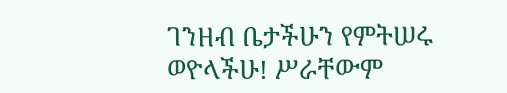ገንዘብ ቤታችሁን የምትሠሩ ወዮላችሁ! ሥራቸውም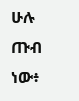ሁሉ ጡብ ነው፥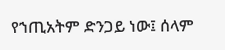የኀጢአትም ድንጋይ ነው፤ ሰላም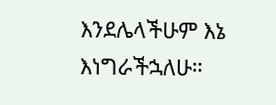እንደሌላችሁም እኔ እነግራችኋለሁ።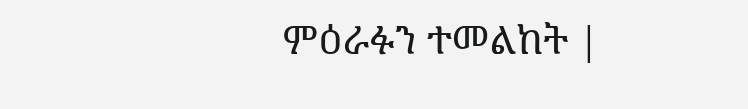ምዕራፉን ተመልከት |